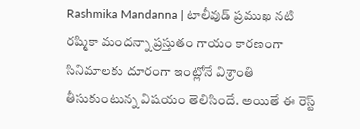Rashmika Mandanna | టాలీవుడ్ ప్రముఖ నటి రష్మికా మందన్నా ప్రస్తుతం గాయం కారణంగా సినిమాలకు దూరంగా ఇంట్లోనే విశ్రాంతి తీసుకుంటున్న విషయం తెలిసిందే. అయితే ఈ రెస్ట్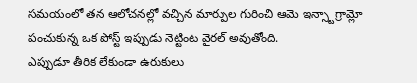సమయంలో తన ఆలోచనల్లో వచ్చిన మార్పుల గురించి ఆమె ఇన్స్టాగ్రామ్లో పంచుకున్న ఒక పోస్ట్ ఇప్పుడు నెట్టింట వైరల్ అవుతోంది.
ఎప్పుడూ తీరిక లేకుండా ఉరుకులు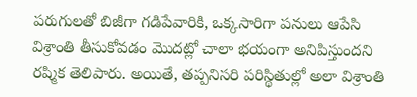పరుగులతో బిజీగా గడిపేవారికి, ఒక్కసారిగా పనులు ఆపేసి విశ్రాంతి తీసుకోవడం మొదట్లో చాలా భయంగా అనిపిస్తుందని రష్మిక తెలిపారు. అయితే, తప్పనిసరి పరిస్థితుల్లో అలా విశ్రాంతి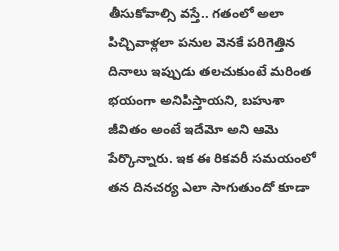తీసుకోవాల్సి వస్తే.. గతంలో అలా పిచ్చివాళ్లలా పనుల వెనకే పరిగెత్తిన దినాలు ఇప్పుడు తలచుకుంటే మరింత భయంగా అనిపిస్తాయని, బహుశా జీవితం అంటే ఇదేమో అని ఆమె పేర్కొన్నారు. ఇక ఈ రికవరీ సమయంలో తన దినచర్య ఎలా సాగుతుందో కూడా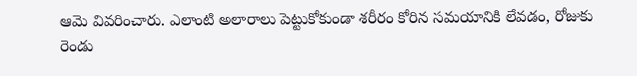ఆమె వివరించారు. ఎలాంటి అలారాలు పెట్టుకోకుండా శరీరం కోరిన సమయానికి లేవడం, రోజుకు రెండు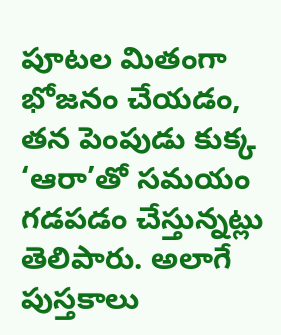పూటల మితంగా భోజనం చేయడం, తన పెంపుడు కుక్క ‘ఆరా’తో సమయం గడపడం చేస్తున్నట్లు తెలిపారు. అలాగే పుస్తకాలు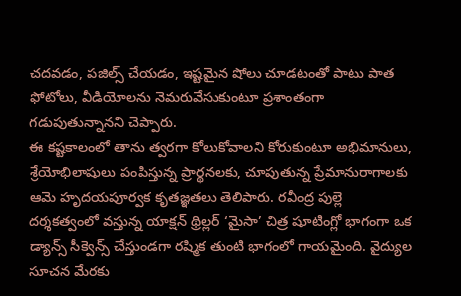చదవడం, పజిల్స్ చేయడం, ఇష్టమైన షోలు చూడటంతో పాటు పాత ఫోటోలు, వీడియోలను నెమరువేసుకుంటూ ప్రశాంతంగా గడుపుతున్నానని చెప్పారు.
ఈ కష్టకాలంలో తాను త్వరగా కోలుకోవాలని కోరుకుంటూ అభిమానులు, శ్రేయోభిలాషులు పంపిస్తున్న ప్రార్థనలకు, చూపుతున్న ప్రేమానురాగాలకు ఆమె హృదయపూర్వక కృతజ్ఞతలు తెలిపారు. రవీంద్ర పుల్లె దర్శకత్వంలో వస్తున్న యాక్షన్ థ్రిల్లర్ ‘మైసా’ చిత్ర షూటింగ్లో భాగంగా ఒక డ్యాన్స్ సీక్వెన్స్ చేస్తుండగా రష్మిక తుంటి భాగంలో గాయమైంది. వైద్యుల సూచన మేరకు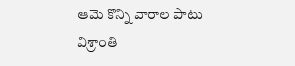ఆమె కొన్ని వారాల పాటు విశ్రాంతి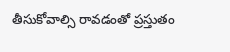తీసుకోవాల్సి రావడంతో ప్రస్తుతం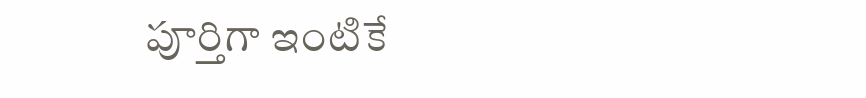పూర్తిగా ఇంటికే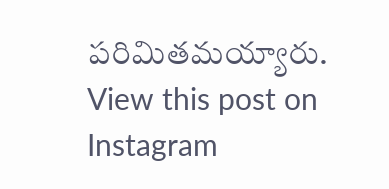పరిమితమయ్యారు.
View this post on Instagram